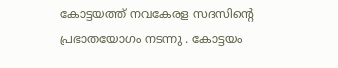കോട്ടയത്ത് നവകേരള സദസിന്റെ പ്രഭാതയോഗം നടന്നു . കോട്ടയം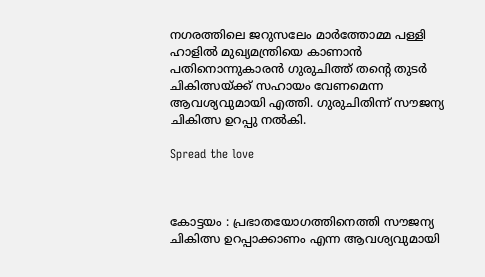നഗരത്തിലെ ജറുസലേം മാർത്തോമ്മ പള്ളി ഹാളിൽ മുഖ്യമന്ത്രിയെ കാണാൻ പതിനൊന്നുകാരൻ ഗുരുചിത്ത് തന്റെ തുടർ ചികിത്സയ്ക്ക് സഹായം വേണമെന്ന ആവശ്യവുമായി എത്തി. ഗുരുചിതിന്ന് സൗജന്യ ചികിത്സ ഉറപ്പു നൽകി.

Spread the love



കോട്ടയം : പ്രഭാതയോഗത്തിനെത്തി സൗജന്യ ചികിത്സ ഉറപ്പാക്കാണം എന്ന ആവശ്യവുമായി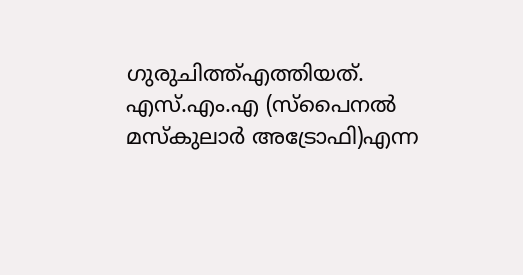ഗുരുചിത്ത്എത്തിയത്. എസ്.എം.എ (സ്‌പൈനൽ മസ്‌കുലാർ അട്രോഫി)എന്ന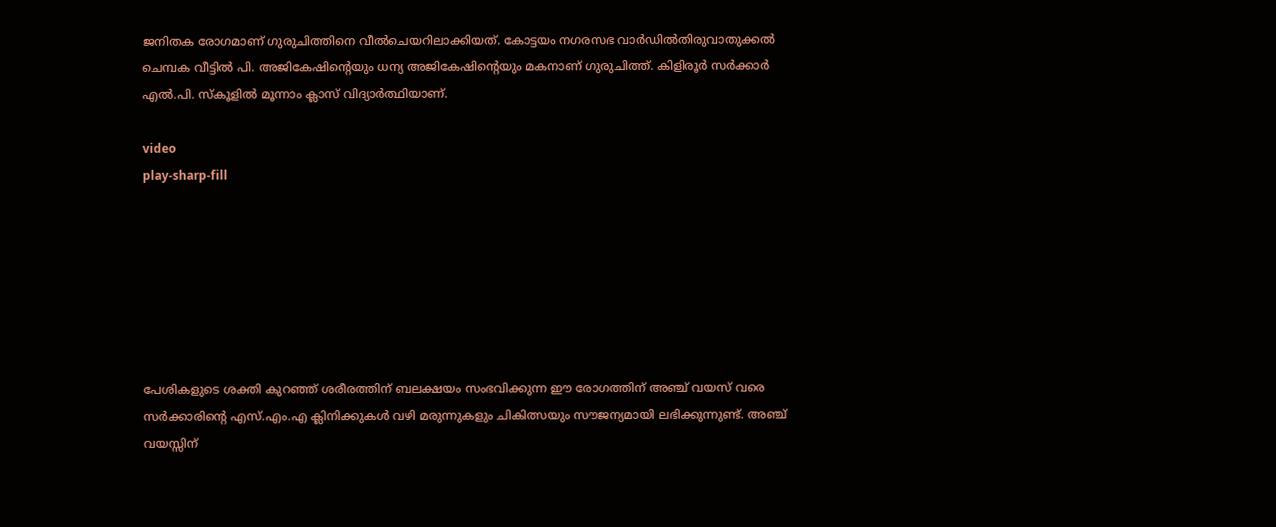ജനിതക രോഗമാണ് ഗുരുചിത്തിനെ വീൽചെയറിലാക്കിയത്. കോട്ടയം നഗരസഭ വാർഡിൽതിരുവാതുക്കൽ ചെമ്പക വീട്ടിൽ പി. അജികേഷിന്റെയും ധന്യ അജികേഷിന്റെയും മകനാണ് ഗുരുചിത്ത്. കിളിരൂർ സർക്കാർ എൽ.പി. സ്‌കൂളിൽ മൂന്നാം ക്ലാസ് വിദ്യാർത്ഥിയാണ്.

video
play-sharp-fill







പേശികളുടെ ശക്തി കുറഞ്ഞ് ശരീരത്തിന് ബലക്ഷയം സംഭവിക്കുന്ന ഈ രോഗത്തിന് അഞ്ച് വയസ് വരെ സർക്കാരിന്റെ എസ്.എം.എ ക്ലിനിക്കുകൾ വഴി മരുന്നുകളും ചികിത്സയും സൗജന്യമായി ലഭിക്കുന്നുണ്ട്. അഞ്ച് വയസ്സിന്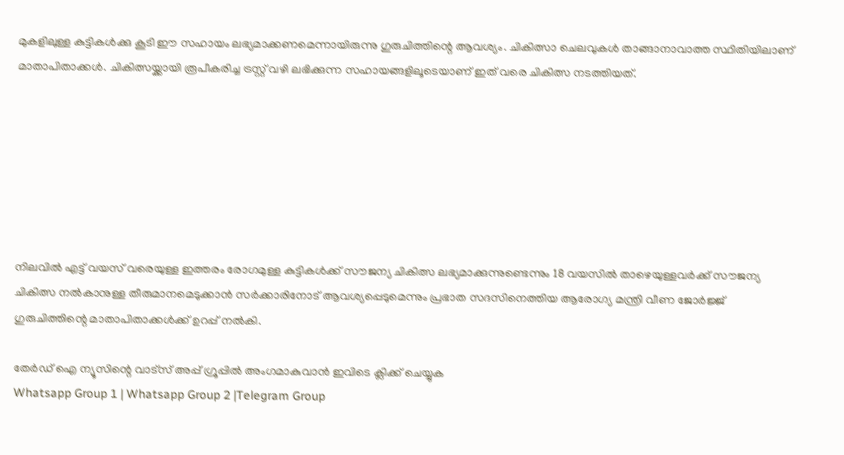മുകളിലുള്ള കുട്ടികൾക്കു കൂടി ഈ സഹായം ലഭ്യമാക്കണമെന്നായിരുന്നു ഗുരുചിത്തിന്റെ ആവശ്യം. ചികിത്സാ ചെലവുകൾ താങ്ങാനാവാത്ത സ്ഥിതിയിലാണ് മാതാപിതാക്കൾ. ചികിത്സയ്ക്കായി രൂപീകരിച്ച ട്രസ്റ്റ് വഴി ലഭിക്കുന്ന സഹായങ്ങളിലൂടെയാണ് ഇത് വരെ ചികിത്സ നടത്തിയത്.







നിലവിൽ എട്ട് വയസ് വരെയുള്ള ഇത്തരം രോഗമുള്ള കുട്ടികൾക്ക് സൗജന്യ ചികിത്സ ലഭ്യമാക്കുന്നുണ്ടെന്നും 18 വയസിൽ താഴെയുള്ളവർക്ക് സൗജന്യ ചികിത്സ നൽകാനുള്ള തീരുമാനമെടുക്കാൻ സർക്കാരിനോട് ആവശ്യപ്പെടുമെന്നും പ്രഭാത സദസിനെത്തിയ ആരോഗ്യ മന്ത്രി വീണ ജോർജ്ജ് ഗുരുചിത്തിന്റെ മാതാപിതാക്കൾക്ക് ഉറപ്പ് നൽകി.

തേർഡ് ഐ ന്യൂസിന്റെ വാട്സ് അപ്പ് ഗ്രൂപ്പിൽ അംഗമാകുവാൻ ഇവിടെ ക്ലിക്ക് ചെയ്യുക
Whatsapp Group 1 | Whatsapp Group 2 |Telegram Group